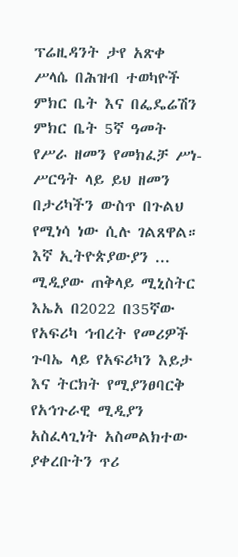ፕሬዚዳንት ታየ አጽቀ ሥላሴ በሕዝብ ተወካዮች ምክር ቤት እና በፌዴሬሽን ምክር ቤት 5ኛ ዓመት የሥራ ዘመን የመክፈቻ ሥነ-ሥርዓት ላይ ይህ ዘመን በታሪካችን ውስጥ በጉልህ የሚነሳ ነው ሲሉ ገልጸዋል። እኛ ኢትዮጵያውያን ...
ሚዲያው ጠቅላይ ሚኒስትር እኤአ በ2022 በ35ኛው የአፍሪካ ኅብረት የመሪዎች ጉባኤ ላይ የአፍሪካን እይታ እና ትርክት የሚያንፀባርቅ የአኅጉራዊ ሚዲያን አስፈላጊነት አስመልክተው ያቀረቡትን ጥሪ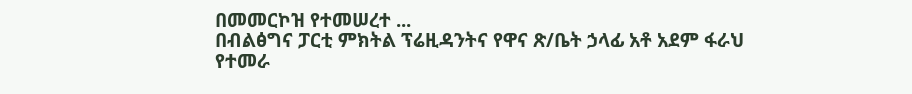በመመርኮዝ የተመሠረተ ...
በብልፅግና ፓርቲ ምክትል ፕሬዚዳንትና የዋና ጽ/ቤት ኃላፊ አቶ አደም ፋራህ የተመራ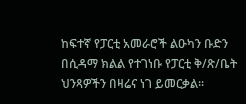ከፍተኛ የፓርቲ አመራሮች ልዑካን ቡድን በሲዳማ ክልል የተገነቡ የፓርቲ ቅ/ጽ/ቤት ህንጻዎችን በዛሬና ነገ ይመርቃል፡፡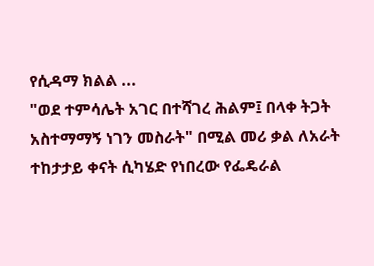የሲዳማ ክልል ...
"ወደ ተምሳሌት አገር በተሻገረ ሕልም፤ በላቀ ትጋት አስተማማኝ ነገን መስራት" በሚል መሪ ቃል ለአራት ተከታታይ ቀናት ሲካሄድ የነበረው የፌዴራል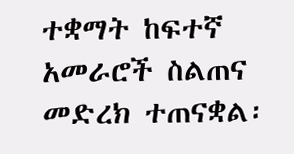ተቋማት ከፍተኛ አመራሮች ስልጠና መድረክ ተጠናቋል፡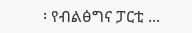፡ የብልፅግና ፓርቲ ...